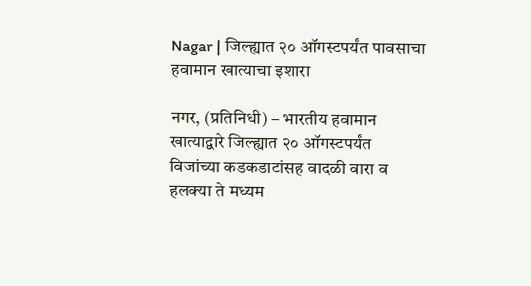Nagar | जिल्ह्यात २० ऑगस्टपर्यंत पावसाचा हवामान खात्याचा इशारा

नगर, (प्रतिनिधी) – भारतीय हवामान खात्याद्वारे जिल्ह्यात २० ऑगस्टपर्यंत विजांच्या कडकडाटांसह वादळी वारा व हलक्या ते मध्यम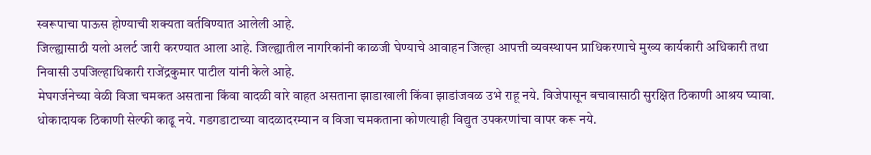स्वरूपाचा पाऊस होण्याची शक्यता वर्तविण्यात आलेली आहे.
जिल्ह्यासाठी यलो अलर्ट जारी करण्यात आला आहे. जिल्ह्यातील नागरिकांनी काळजी घेण्याचे आवाहन जिल्हा आपत्ती व्यवस्थापन प्राधिकरणाचे मुख्य कार्यकारी अधिकारी तथा निवासी उपजिल्हाधिकारी राजेंद्रकुमार पाटील यांनी केले आहे.
मेघगर्जनेच्या वेळी विजा चमकत असताना किंवा वादळी वारे वाहत असताना झाडाखाली किंवा झाडांजवळ उभे राहू नये. विजेपासून बचावासाठी सुरक्षित ठिकाणी आश्रय घ्यावा. धोकादायक ठिकाणी सेल्फी काढू नये. गडगडाटाच्या वादळादरम्यान व विजा चमकताना कोणत्याही विद्युत उपकरणांचा वापर करू नये.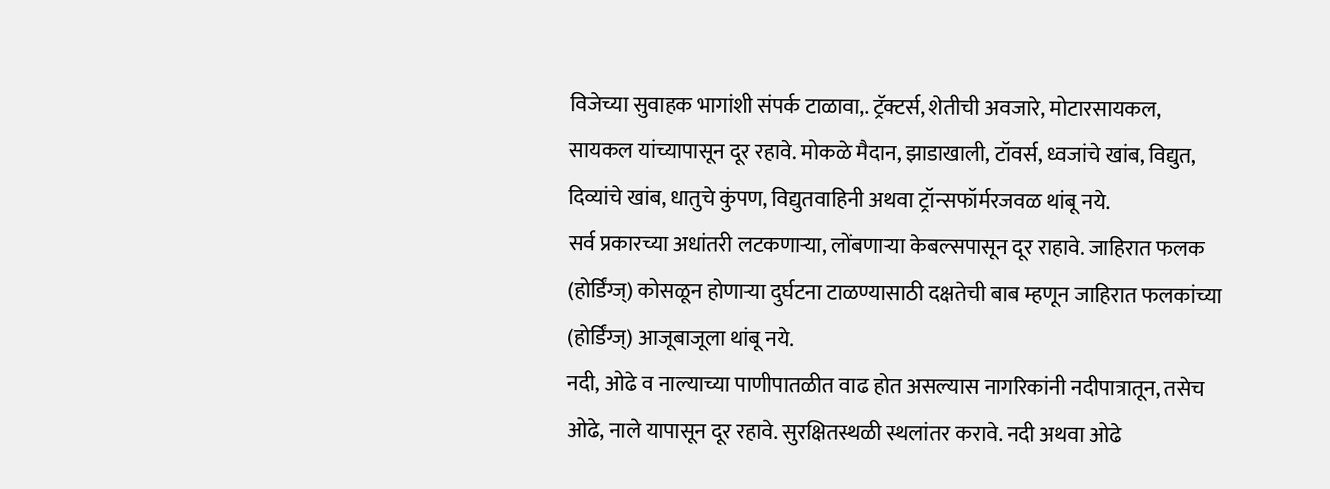विजेच्या सुवाहक भागांशी संपर्क टाळावा,. ट्रॅक्टर्स, शेतीची अवजारे, मोटारसायकल, सायकल यांच्यापासून दूर रहावे. मोकळे मैदान, झाडाखाली, टॉवर्स, ध्वजांचे खांब, विद्युत, दिव्यांचे खांब, धातुचे कुंपण, विद्युतवाहिनी अथवा ट्रॉन्सफॉर्मरजवळ थांबू नये.
सर्व प्रकारच्या अधांतरी लटकणाऱ्या, लोंबणाऱ्या केबल्सपासून दूर राहावे. जाहिरात फलक (होर्डिंग्ज्) कोसळून होणाऱ्या दुर्घटना टाळण्यासाठी दक्षतेची बाब म्हणून जाहिरात फलकांच्या (होर्डिंग्ज्) आजूबाजूला थांबू नये.
नदी, ओढे व नाल्याच्या पाणीपातळीत वाढ होत असल्यास नागरिकांनी नदीपात्रातून, तसेच ओढे, नाले यापासून दूर रहावे. सुरक्षितस्थळी स्थलांतर करावे. नदी अथवा ओढे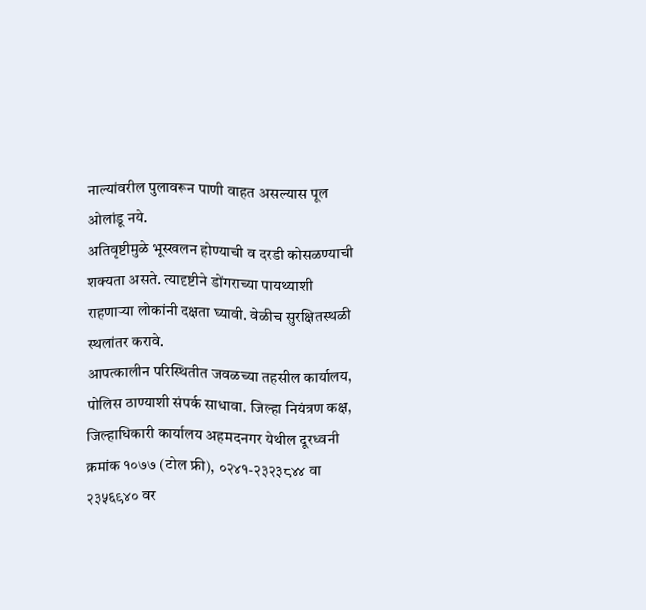नाल्यांवरील पुलावरून पाणी वाहत असल्यास पूल ओलांडू नये.
अतिवृष्टीमुळे भूस्खलन होण्याची व दरडी कोसळण्याची शक्यता असते. त्यादृष्टीने डोंगराच्या पायथ्याशी राहणाऱ्या लोकांनी दक्षता घ्यावी. वेळीच सुरक्षितस्थळी स्थलांतर करावे.
आपत्कालीन परिस्थितीत जवळच्या तहसील कार्यालय, पोलिस ठाण्याशी संपर्क साधावा. जिल्हा नियंत्रण कक्ष, जिल्हाधिकारी कार्यालय अहमदनगर येथील दूरध्वनी क्रमांक १०७७ (टोल फ्री), ०२४१-२३२३८४४ वा २३५६९४० वर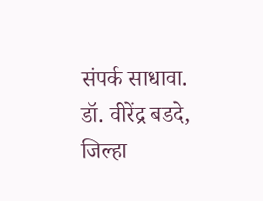संपर्क साधावा. डॉ. वीरेंद्र बडदे, जिल्हा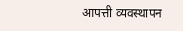आपत्ती व्यवस्थापन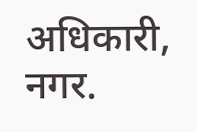अधिकारी, नगर.